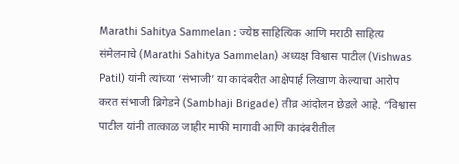Marathi Sahitya Sammelan : ज्येष्ठ साहित्यिक आणि मराठी साहित्य संमेलनाचे (Marathi Sahitya Sammelan) अध्यक्ष विश्वास पाटील (Vishwas Patil) यांनी त्यांच्या ‘संभाजी’ या कादंबरीत आक्षेपार्ह लिखाण केल्याचा आरोप करत संभाजी ब्रिगेडने (Sambhaji Brigade) तीव्र आंदोलन छेडले आहे. “विश्वास पाटील यांनी तात्काळ जाहीर माफी मागावी आणि कादंबरीतील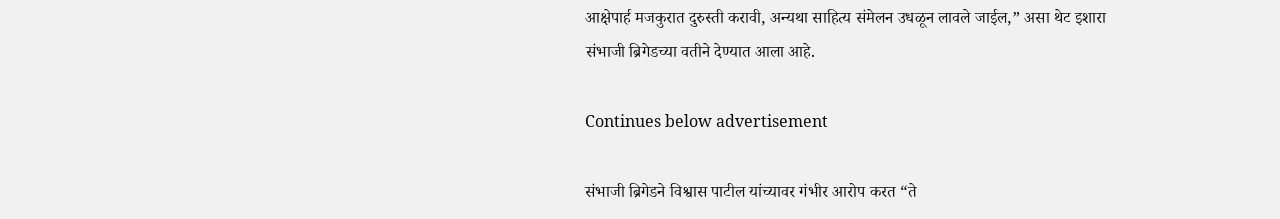आक्षेपार्ह मजकुरात दुरुस्ती करावी, अन्यथा साहित्य संमेलन उधळून लावले जाईल,” असा थेट इशारा संभाजी ब्रिगेडच्या वतीने देण्यात आला आहे.

Continues below advertisement

संभाजी ब्रिगेडने विश्वास पाटील यांच्यावर गंभीर आरोप करत “ते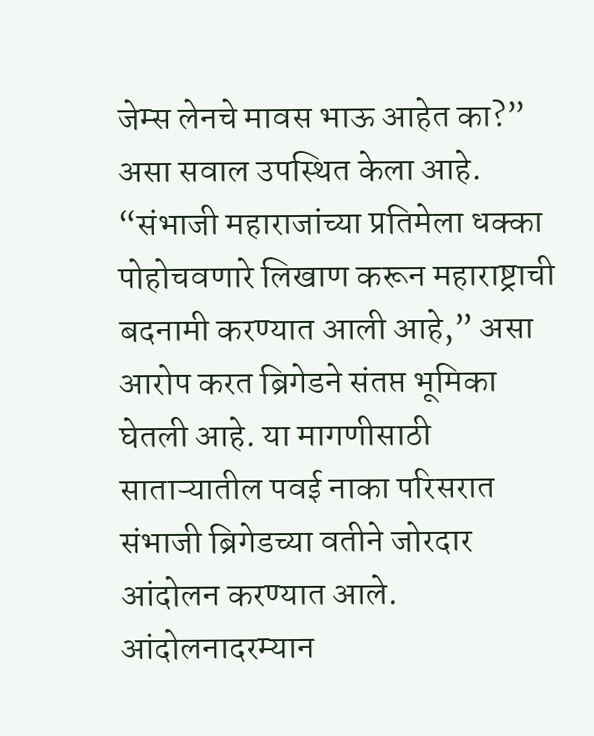जेम्स लेनचे मावस भाऊ आहेत का?” असा सवाल उपस्थित केला आहे. “संभाजी महाराजांच्या प्रतिमेला धक्का पोहोचवणारे लिखाण करून महाराष्ट्राची बदनामी करण्यात आली आहे,” असा आरोप करत ब्रिगेडने संतप्त भूमिका घेतली आहे. या मागणीसाठी साताऱ्यातील पवई नाका परिसरात संभाजी ब्रिगेडच्या वतीने जोरदार आंदोलन करण्यात आले. आंदोलनादरम्यान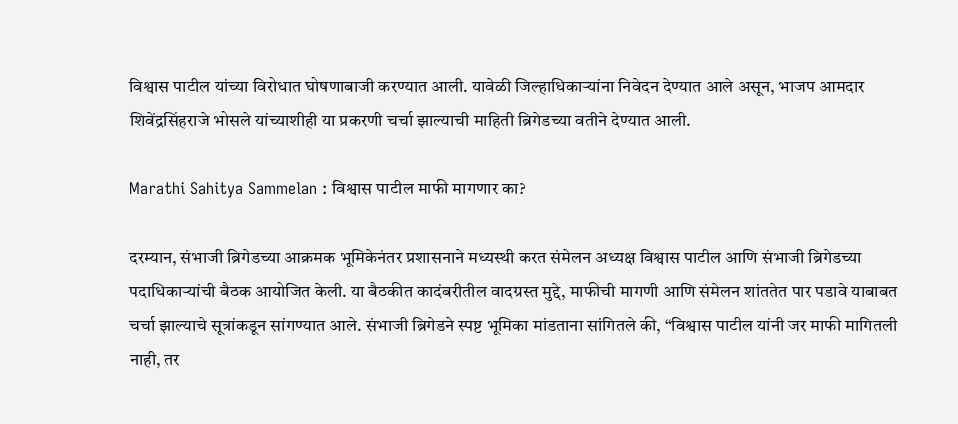विश्वास पाटील यांच्या विरोधात घोषणाबाजी करण्यात आली. यावेळी जिल्हाधिकाऱ्यांना निवेदन देण्यात आले असून, भाजप आमदार शिवेंद्रसिंहराजे भोसले यांच्याशीही या प्रकरणी चर्चा झाल्याची माहिती ब्रिगेडच्या वतीने देण्यात आली.

Marathi Sahitya Sammelan : विश्वास पाटील माफी मागणार का?

दरम्यान, संभाजी ब्रिगेडच्या आक्रमक भूमिकेनंतर प्रशासनाने मध्यस्थी करत संमेलन अध्यक्ष विश्वास पाटील आणि संभाजी ब्रिगेडच्या पदाधिकाऱ्यांची बैठक आयोजित केली. या बैठकीत कादंबरीतील वादग्रस्त मुद्दे, माफीची मागणी आणि संमेलन शांततेत पार पडावे याबाबत चर्चा झाल्याचे सूत्रांकडून सांगण्यात आले. संभाजी ब्रिगेडने स्पष्ट भूमिका मांडताना सांगितले की, “विश्वास पाटील यांनी जर माफी मागितली नाही, तर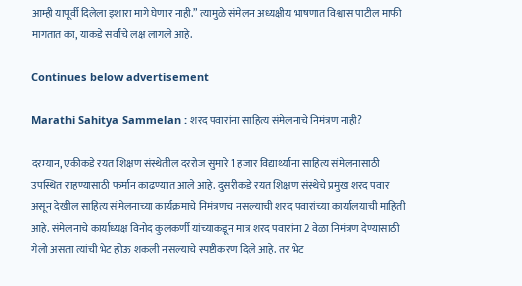आम्ही यापूर्वी दिलेला इशारा मागे घेणार नाही.” त्यामुळे संमेलन अध्यक्षीय भाषणात विश्वास पाटील माफी मागतात का, याकडे सर्वांचे लक्ष लागले आहे.

Continues below advertisement

Marathi Sahitya Sammelan : शरद पवारांना साहित्य संमेलनाचे निमंत्रण नाही?

दरम्यान, एकीकडे रयत शिक्षण संस्थेतील दररोज सुमारे 1 हजार विद्यार्थ्याना साहित्य संमेलनासाठी उपस्थित राहण्यासाठी फर्मान काढण्यात आले आहे. दुसरीकडे रयत शिक्षण संस्थेचे प्रमुख शरद पवार असून देखील साहित्य संमेलनाच्या कार्यक्रमाचे निमंत्रणच नसल्याची शरद पवारांच्या कार्यालयाची माहिती आहे. संमेलनाचे कार्याध्यक्ष विनोद कुलकर्णी यांच्याकडून मात्र शरद पवारांना 2 वेळा निमंत्रण देण्यासाठी गेलो असता त्यांची भेट होऊ शकली नसल्याचे स्पष्टीकरण दिले आहे. तर भेट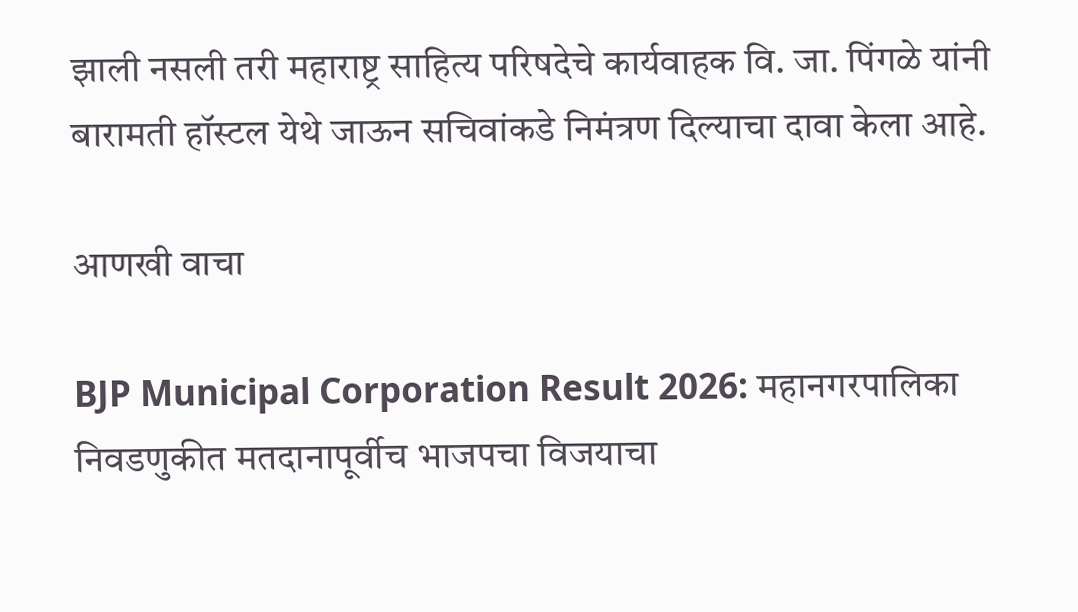झाली नसली तरी महाराष्ट्र साहित्य परिषदेचे कार्यवाहक वि. जा. पिंगळे यांनी बारामती हॉस्टल येथे जाऊन सचिवांकडे निमंत्रण दिल्याचा दावा केला आहे.

आणखी वाचा

BJP Municipal Corporation Result 2026: महानगरपालिका निवडणुकीत मतदानापूर्वीच भाजपचा विजयाचा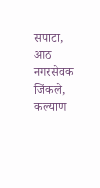सपाटा, आठ नगरसेवक जिंकले, कल्याण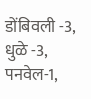डोंबिवली -3, धुळे -3, पनवेल-1,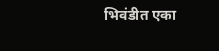भिवंडीत एका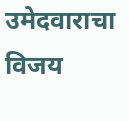उमेदवाराचा विजय